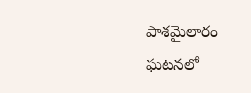పాశమైలారం ఘటనలో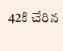42కి చేరిన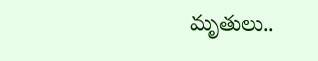మృతులు..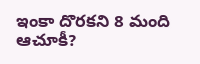ఇంకా దొరకని 8 మంది ఆచూకీ?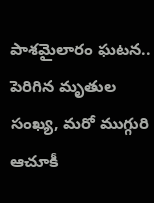పాశమైలారం ఘటన.. పెరిగిన మృతుల సంఖ్య, మరో ముగ్గురి ఆచూకీ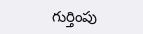గుర్తింపు